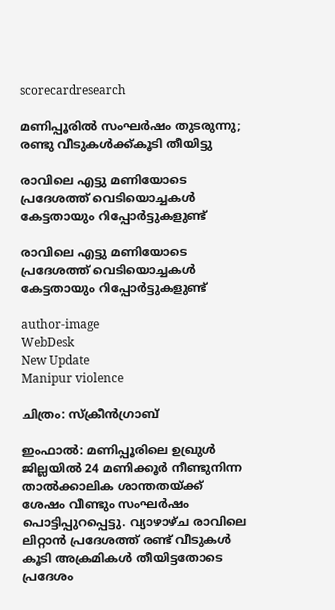scorecardresearch

മണിപ്പൂരിൽ സംഘർഷം തുടരുന്നു; രണ്ടു വീടുകൾക്ക്കൂടി തീയിട്ടു

രാവിലെ എട്ടു മണിയോടെ പ്രദേശത്ത് വെടിയൊച്ചകൾ കേട്ടതായും റിപ്പോർട്ടുകളുണ്ട്

രാവിലെ എട്ടു മണിയോടെ പ്രദേശത്ത് വെടിയൊച്ചകൾ കേട്ടതായും റിപ്പോർട്ടുകളുണ്ട്

author-image
WebDesk
New Update
Manipur violence

ചിത്രം: സ്ക്രീൻഗ്രാബ്

ഇംഫാൽ: മണിപ്പൂരിലെ ഉഖ്രുൾ ജില്ലയിൽ 24 മണിക്കൂർ നീണ്ടുനിന്ന താൽക്കാലിക ശാന്തതയ്ക്ക് ശേഷം വീണ്ടും സംഘർഷം പൊട്ടിപ്പുറപ്പെട്ടു. വ്യാഴാഴ്ച രാവിലെ ലിറ്റാൻ പ്രദേശത്ത് രണ്ട് വീടുകൾ കൂടി അക്രമികൾ തീയിട്ടതോടെ പ്രദേശം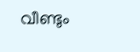വീണ്ടും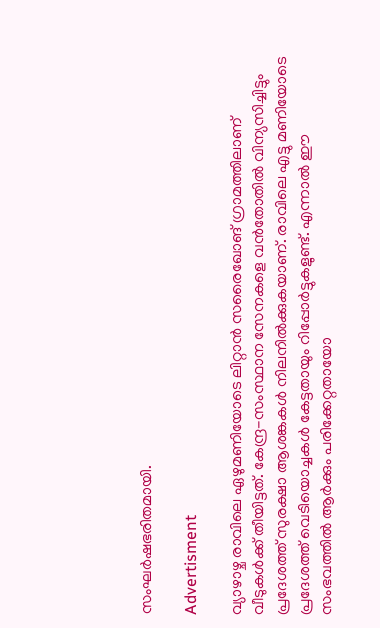സംഘർഷഭരിതമായി.

Advertisment

വ്യാഴാഴ്ച രാവിലെ ഏഴുമണിയോടെ ലിറ്റാൻ സരൈഖോങ് ഗ്രാമത്തിലാണ് വീടുകൾക്ക് തീയിട്ടത്. കേന്ദ്ര-സംസ്ഥാന സേനകളെ വൻതോതിൽ വിന്യസിച്ചിട്ടും പ്രദേശത്ത് സുരക്ഷാ ആശങ്കകൾ നിലനിൽക്കുകയാണ്. രാവിലെ എട്ടു മണിയോടെ പ്രദേശത്ത് വെടിയൊച്ചകൾ കേട്ടതായും റിപ്പോർട്ടുകളുണ്ട്. എന്നാൽ ഈ സംഭവത്തിൽ ആർക്കും പരിക്കേറ്റതായോ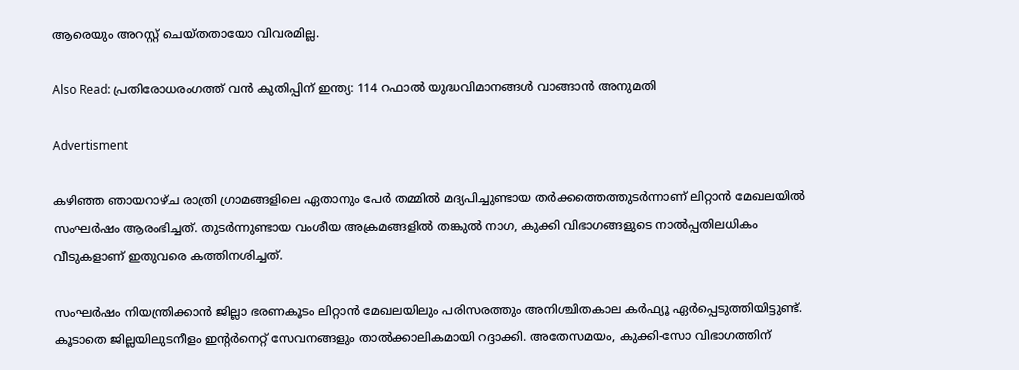ആരെയും അറസ്റ്റ് ചെയ്തതായോ വിവരമില്ല.

Also Read: പ്രതിരോധരംഗത്ത് വൻ കുതിപ്പിന് ഇന്ത്യ: 114 റഫാൽ യുദ്ധവിമാനങ്ങൾ വാങ്ങാൻ അനുമതി

Advertisment

കഴിഞ്ഞ ഞായറാഴ്ച രാത്രി ഗ്രാമങ്ങളിലെ ഏതാനും പേർ തമ്മിൽ മദ്യപിച്ചുണ്ടായ തർക്കത്തെത്തുടർന്നാണ് ലിറ്റാൻ മേഖലയിൽ സംഘർഷം ആരംഭിച്ചത്. തുടർന്നുണ്ടായ വംശീയ അക്രമങ്ങളിൽ തങ്കുൽ നാഗ, കുക്കി വിഭാഗങ്ങളുടെ നാൽപ്പതിലധികം വീടുകളാണ് ഇതുവരെ കത്തിനശിച്ചത്.

സംഘർഷം നിയന്ത്രിക്കാൻ ജില്ലാ ഭരണകൂടം ലിറ്റാൻ മേഖലയിലും പരിസരത്തും അനിശ്ചിതകാല കർഫ്യൂ ഏർപ്പെടുത്തിയിട്ടുണ്ട്. കൂടാതെ ജില്ലയിലുടനീളം ഇന്റർനെറ്റ് സേവനങ്ങളും താൽക്കാലികമായി റദ്ദാക്കി. അതേസമയം, കുക്കി-സോ വിഭാഗത്തിന്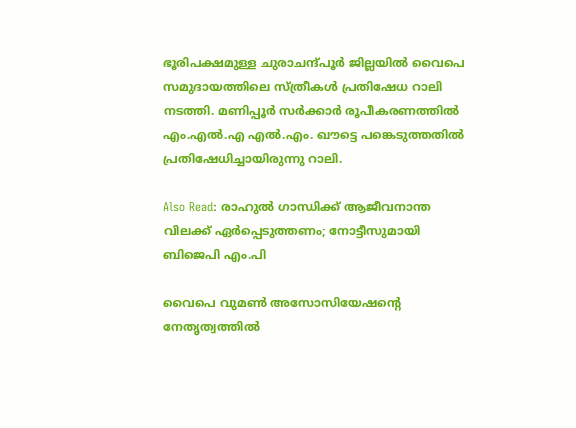ഭൂരിപക്ഷമുള്ള ചുരാചന്ദ്പൂർ ജില്ലയിൽ വൈപെ സമുദായത്തിലെ സ്ത്രീകൾ പ്രതിഷേധ റാലി നടത്തി. മണിപ്പൂർ സർക്കാർ രൂപീകരണത്തിൽ എം.എൽ.എ എൽ.എം. ഖൗട്ടെ പങ്കെടുത്തതിൽ പ്രതിഷേധിച്ചായിരുന്നു റാലി.

Also Read: രാഹുൽ ഗാന്ധിക്ക് ആജീവനാന്ത വിലക്ക് ഏർപ്പെടുത്തണം; നോട്ടീസുമായി ബിജെപി എം.പി

വൈപെ വുമൺ അസോസിയേഷന്റെ നേതൃത്വത്തിൽ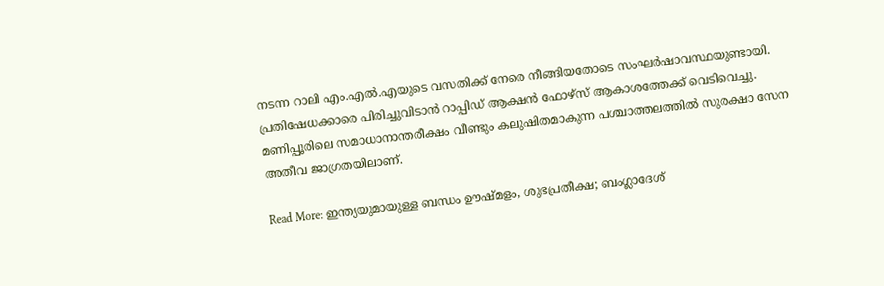നടന്ന റാലി എം.എൽ.എയുടെ വസതിക്ക് നേരെ നീങ്ങിയതോടെ സംഘർഷാവസ്ഥയുണ്ടായി. പ്രതിഷേധക്കാരെ പിരിച്ചുവിടാൻ റാപ്പിഡ് ആക്ഷൻ ഫോഴ്‌സ് ആകാശത്തേക്ക് വെടിവെച്ചു. മണിപ്പൂരിലെ സമാധാനാന്തരീക്ഷം വീണ്ടും കലുഷിതമാകുന്ന പശ്ചാത്തലത്തിൽ സുരക്ഷാ സേന അതീവ ജാഗ്രതയിലാണ്.

Read More: ഇന്ത്യയുമായുള്ള ബന്ധം ഊഷ്മളം, ശുഭപ്രതീക്ഷ; ബംഗ്ലാദേശ്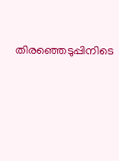തിരഞ്ഞെടുപ്പിനിടെ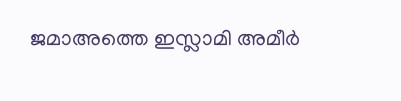ജമാഅത്തെ ഇസ്ലാമി അമീർ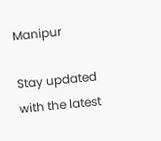Manipur

Stay updated with the latest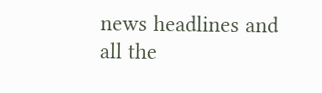news headlines and all the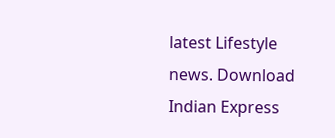latest Lifestyle news. Download Indian Express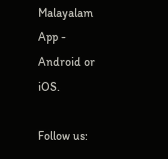Malayalam App - Android or iOS.

Follow us: